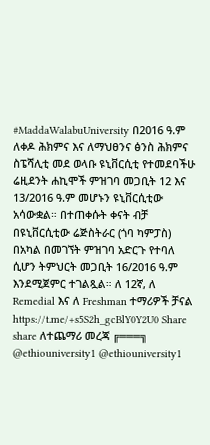#MaddaWalabuUniversity በ2016 ዓ.ም ለቀዶ ሕክምና እና ለማህፀንና ፅንስ ሕክምና ስፔሻሊቲ መደ ወላቡ ዩኒቨርሲቲ የተመደባችሁ ሬዚደንት ሐኪሞች ምዝገባ መጋቢት 12 እና 13/2016 ዓ.ም መሆኑን ዩኒቨርሲቲው አሳውቋል። በተጠቀሱት ቀናት ብቻ በዩኒቨርሲቲው ሬጅስትራር (ጎባ ካምፓስ) በአካል በመገኘት ምዝገባ አድርጉ የተባለ ሲሆን ትምህርት መጋቢት 16/2016 ዓ.ም እንደሚጀምር ተገልጿል። ለ 12ኛ, ለ Remedial እና ለ Freshman ተማሪዎች ቻናል https://t.me/+s5S2h_gcBlY0Y2U0 Share share ለተጨማሪ መረጃ ╔═══╗ @ethiouniversity1 @ethiouniversity1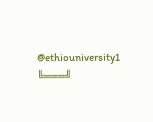@ethiouniversity1 ╚═══╝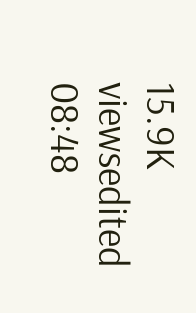15.9K viewsedited 08:48